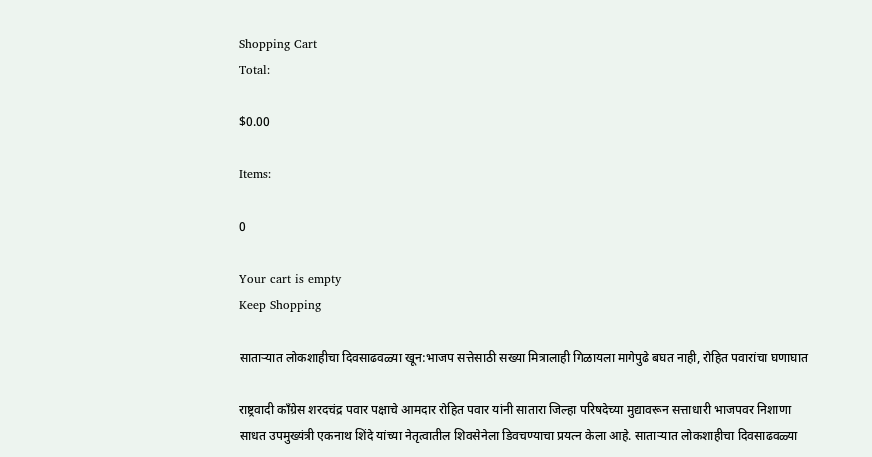Shopping Cart
Total:

$0.00

Items:

0

Your cart is empty
Keep Shopping

साताऱ्यात लोकशाहीचा दिवसाढवळ्या खून:भाजप सत्तेसाठी सख्या मित्रालाही गिळायला मागेपुढे बघत नाही, रोहित पवारांचा घणाघात

राष्ट्रवादी काँग्रेस शरदचंद्र पवार पक्षाचे आमदार रोहित पवार यांनी सातारा जिल्हा परिषदेच्या मुद्यावरून सत्ताधारी भाजपवर निशाणा साधत उपमुख्यंत्री एकनाथ शिंदे यांच्या नेतृत्वातील शिवसेनेला डिवचण्याचा प्रयत्न केला आहे. साताऱ्यात लोकशाहीचा दिवसाढवळ्या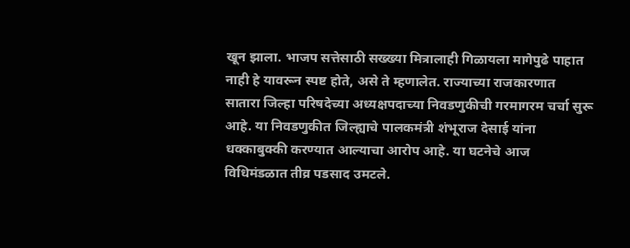खून झाला. भाजप सत्तेसाठी सख्ख्या मित्रालाही गिळायला मागेपुढे पाहात नाही हे यावरून स्पष्ट होते, असे ते म्हणालेत. राज्याच्या राजकारणात सातारा जिल्हा परिषदेच्या अध्यक्षपदाच्या निवडणुकीची गरमागरम चर्चा सुरू आहे. या निवडणुकीत जिल्ह्याचे पालकमंत्री शंभूराज देसाई यांना धक्काबुक्की करण्यात आल्याचा आरोप आहे. या घटनेचे आज विधिमंडळात तीव्र पडसाद उमटले.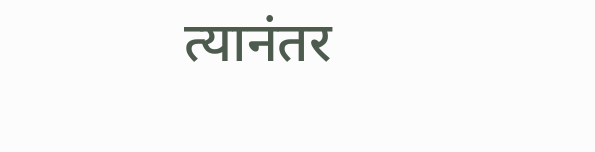त्यानंतर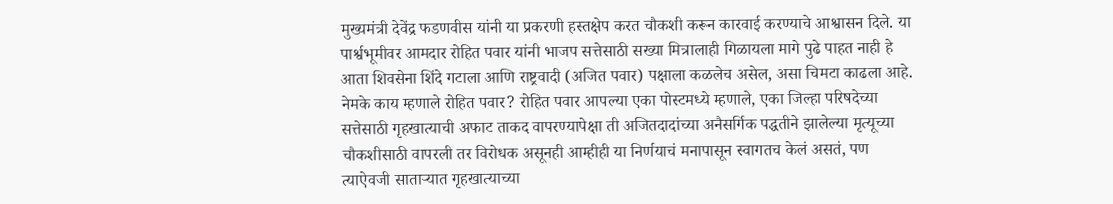मुख्यमंत्री देवेंद्र फडणवीस यांनी या प्रकरणी हस्तक्षेप करत चौकशी करून कारवाई करण्याचे आश्वासन दिले. या पार्श्वभूमीवर आमदार रोहित पवार यांनी भाजप सत्तेसाठी सख्या मित्रालाही गिळायला मागे पुढे पाहत नाही हे आता शिवसेना शिंदे गटाला आणि राष्ट्रवादी (अजित पवार) पक्षाला कळलेच असेल, असा चिमटा काढला आहे. नेमके काय म्हणाले रोहित पवार? रोहित पवार आपल्या एका पोस्टमध्ये म्हणाले, एका जिल्हा परिषदेच्या सत्तेसाठी गृहखात्याची अफाट ताकद वापरण्यापेक्षा ती अजितदादांच्या अनैसर्गिक पद्धतीने झालेल्या मृत्यूच्या चौकशीसाठी वापरली तर विरोधक असूनही आम्हीही या निर्णयाचं मनापासून स्वागतच केलं असतं, पण त्याऐवजी साताऱ्यात गृहखात्याच्या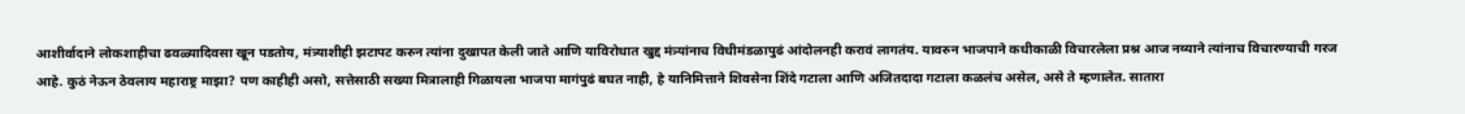आशीर्वादाने लोकशाहीचा ढवळ्यादिवसा खून पडतोय, मंत्र्याशीही झटापट करुन त्यांना दुखापत केली जाते आणि याविरोधात खुद्द मंत्र्यांनाच विधीमंडळापुढं आंदोलनही करावं लागतंय. यावरुन भाजपाने कधीकाळी विचारलेला प्रश्न आज नव्याने त्यांनाच विचारण्याची गरज आहे. कुठं नेऊन ठेवलाय महाराष्ट्र माझा? पण काहीही असो, सत्तेसाठी सख्या मित्रालाही गिळायला भाजपा मागंपुढं बघत नाही, हे यानिमित्ताने शिवसेना शिंदे गटाला आणि अजितदादा गटाला कळलंच असेल, असे ते म्हणालेत. सातारा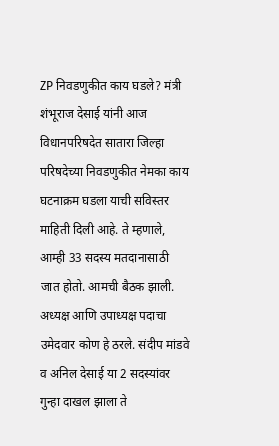ZP निवडणुकीत काय घडले? मंत्री शंभूराज देसाई यांनी आज विधानपरिषदेत सातारा जिल्हा परिषदेच्या निवडणुकीत नेमका काय घटनाक्रम घडला याची सविस्तर माहिती दिली आहे. ते म्हणाले, आम्ही 33 सदस्य मतदानासाठी जात होतो. आमची बैठक झाली. अध्यक्ष आणि उपाध्यक्ष पदाचा उमेदवार कोण हे ठरले. संदीप मांडवे व अनिल देसाई या 2 सदस्यांवर गुन्हा दाखल झाला ते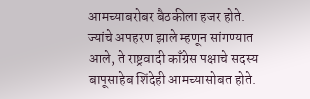आमच्याबरोबर बैठकीला हजर होते. ज्यांचे अपहरण झाले म्हणून सांगण्यात आले, ते राष्ट्रवादी काँग्रेस पक्षाचे सदस्य बापूसाहेब शिंदेही आमच्यासोबत होते.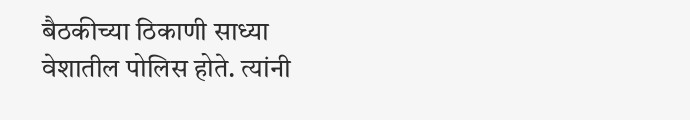बैठकीच्या ठिकाणी साध्या वेशातील पोलिस होते. त्यांनी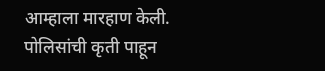आम्हाला मारहाण केली. पोलिसांची कृती पाहून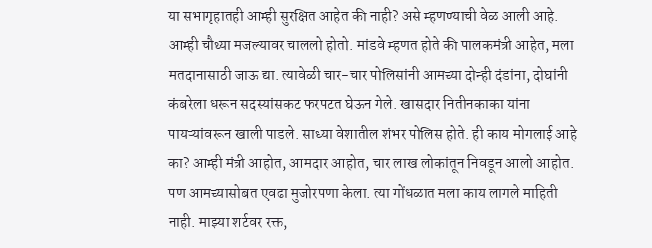या सभागृहातही आम्ही सुरक्षित आहेत की नाही? असे म्हणण्याची वेळ आली आहे. आम्ही चौथ्या मजल्यावर चाललो होतो. मांडवे म्हणत होते की पालकमंत्री आहेत, मला मतदानासाठी जाऊ द्या. त्यावेळी चार-चार पोलिसांनी आमच्या दोन्ही दंडांना, दोघांनी कंबरेला धरून सदस्यांसकट फरपटत घेऊन गेले. खासदार नितीनकाका यांना पायऱ्यांवरून खाली पाडले. साध्या वेशातील शंभर पोलिस होते. ही काय मोगलाई आहे का? आम्ही मंत्री आहोत, आमदार आहोत, चार लाख लोकांतून निवडून आलो आहोत. पण आमच्यासोबत एवढा मुजोरपणा केला. त्या गोंधळात मला काय लागले माहिती नाही. माझ्या शर्टवर रक्त,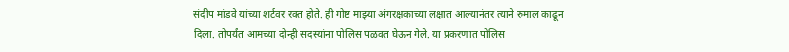संदीप मांडवे यांच्या शर्टवर रक्त होते. ही गोष्ट माझ्या अंगरक्षकाच्या लक्षात आल्यानंतर त्याने रुमाल काढून दिला. तोपर्यंत आमच्या दोन्ही सदस्यांना पोलिस पळवत घेऊन गेले. या प्रकरणात पोलिस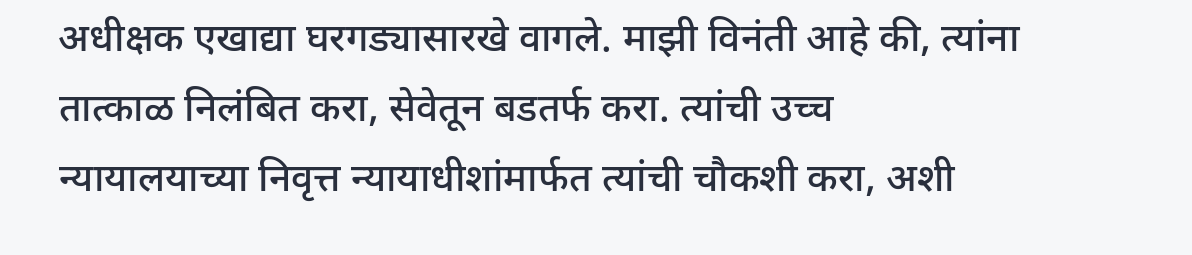अधीक्षक एखाद्या घरगड्यासारखे वागले. माझी विनंती आहे की, त्यांना तात्काळ निलंबित करा, सेवेतून बडतर्फ करा. त्यांची उच्च न्यायालयाच्या निवृत्त न्यायाधीशांमार्फत त्यांची चौकशी करा, अशी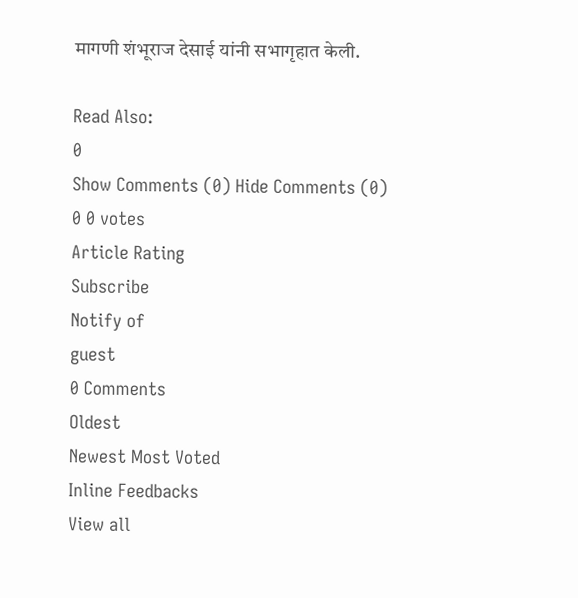मागणी शंभूराज देसाई यांनी सभागृहात केली.

Read Also:
0
Show Comments (0) Hide Comments (0)
0 0 votes
Article Rating
Subscribe
Notify of
guest
0 Comments
Oldest
Newest Most Voted
Inline Feedbacks
View all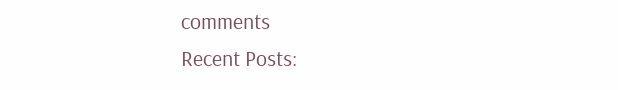comments
Recent Posts: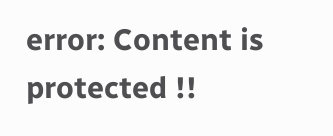error: Content is protected !!